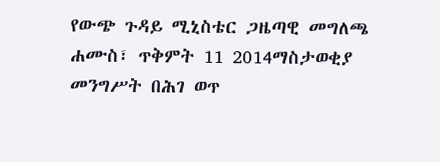የውጭ ጉዳይ ሚኒስቴር ጋዜጣዊ መግለጫ
ሐሙስ፣ ጥቅምት 11 2014ማስታወቂያ
መንግሥት በሕገ ወጥ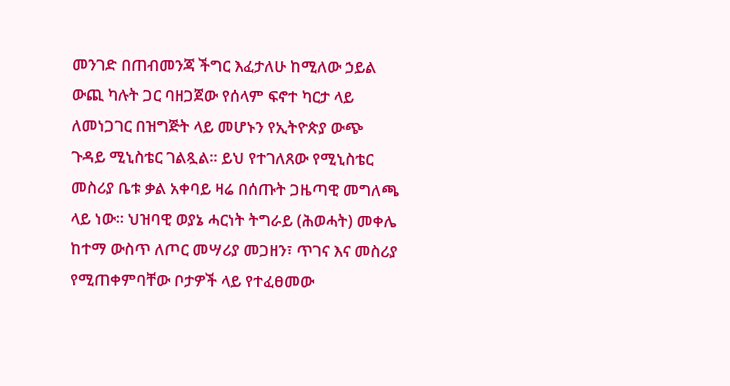መንገድ በጠብመንጃ ችግር እፈታለሁ ከሚለው ኃይል ውጪ ካሉት ጋር ባዘጋጀው የሰላም ፍኖተ ካርታ ላይ ለመነጋገር በዝግጅት ላይ መሆኑን የኢትዮጵያ ውጭ ጉዳይ ሚኒስቴር ገልጿል። ይህ የተገለጸው የሚኒስቴር መስሪያ ቤቱ ቃል አቀባይ ዛሬ በሰጡት ጋዜጣዊ መግለጫ ላይ ነው። ህዝባዊ ወያኔ ሓርነት ትግራይ (ሕወሓት) መቀሌ ከተማ ውስጥ ለጦር መሣሪያ መጋዘን፣ ጥገና እና መስሪያ የሚጠቀምባቸው ቦታዎች ላይ የተፈፀመው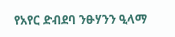የአየር ድብደባ ንፁሃንን ዒላማ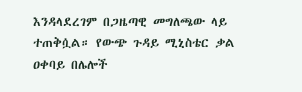እንዳላደረገም በጋዜጣዊ መግለጫው ላይ ተጠቅሷል። የውጭ ጉዳይ ሚኒስቴር ቃል ዐቀባይ በሌሎች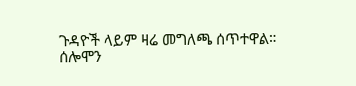ጉዳዮች ላይም ዛሬ መግለጫ ሰጥተዋል።
ሰሎሞን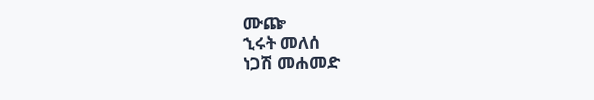ሙጬ
ኂሩት መለሰ
ነጋሽ መሐመድ